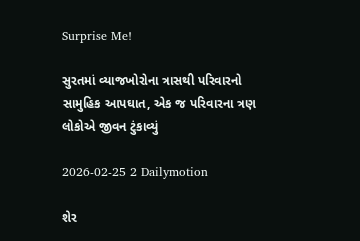Surprise Me!

સુરતમાં વ્યાજખોરોના ત્રાસથી પરિવારનો સામુહિક આપઘાત, એક જ પરિવારના ત્રણ લોકોએ જીવન ટુંકાવ્યું

2026-02-25 2 Dailymotion

શેર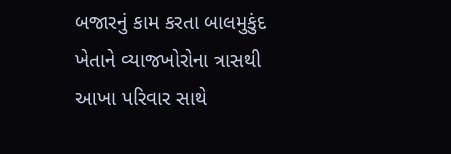બજારનું કામ કરતા બાલમુકુંદ ખેતાને વ્યાજખોરોના ત્રાસથી આખા પરિવાર સાથે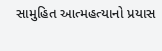સામુહિત આત્મહત્યાનો પ્રયાસ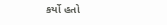કર્યો હતો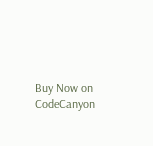Buy Now on CodeCanyon